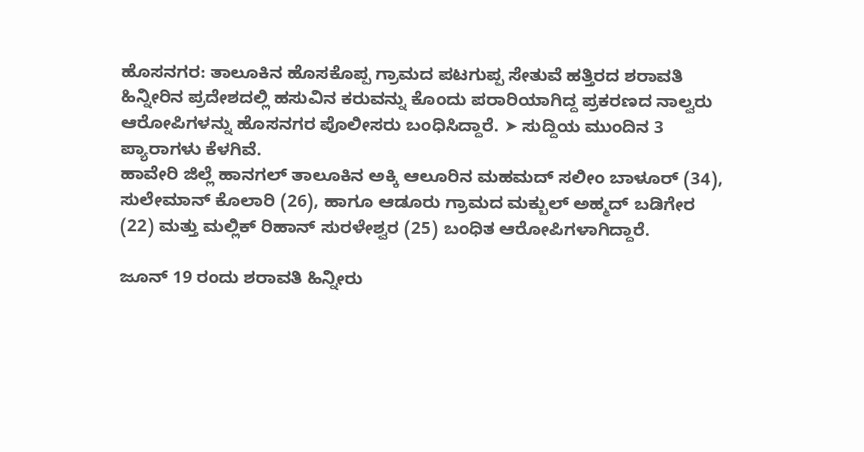ಹೊಸನಗರ: ತಾಲೂಕಿನ ಹೊಸಕೊಪ್ಪ ಗ್ರಾಮದ ಪಟಗುಪ್ಪ ಸೇತುವೆ ಹತ್ತಿರದ ಶರಾವತಿ ಹಿನ್ನೀರಿನ ಪ್ರದೇಶದಲ್ಲಿ ಹಸುವಿನ ಕರುವನ್ನು ಕೊಂದು ಪರಾರಿಯಾಗಿದ್ದ ಪ್ರಕರಣದ ನಾಲ್ವರು ಆರೋಪಿಗಳನ್ನು ಹೊಸನಗರ ಪೊಲೀಸರು ಬಂಧಿಸಿದ್ದಾರೆ. ➤ ಸುದ್ದಿಯ ಮುಂದಿನ 3 ಪ್ಯಾರಾಗಳು ಕೆಳಗಿವೆ.
ಹಾವೇರಿ ಜಿಲ್ಲೆ ಹಾನಗಲ್ ತಾಲೂಕಿನ ಅಕ್ಕಿ ಆಲೂರಿನ ಮಹಮದ್ ಸಲೀಂ ಬಾಳೂರ್ (34), ಸುಲೇಮಾನ್ ಕೊಲಾರಿ (26), ಹಾಗೂ ಆಡೂರು ಗ್ರಾಮದ ಮಕ್ಬುಲ್ ಅಹ್ಮದ್ ಬಡಿಗೇರ (22) ಮತ್ತು ಮಲ್ಲಿಕ್ ರಿಹಾನ್ ಸುರಳೇಶ್ವರ (25) ಬಂಧಿತ ಆರೋಪಿಗಳಾಗಿದ್ದಾರೆ.

ಜೂನ್ 19 ರಂದು ಶರಾವತಿ ಹಿನ್ನೀರು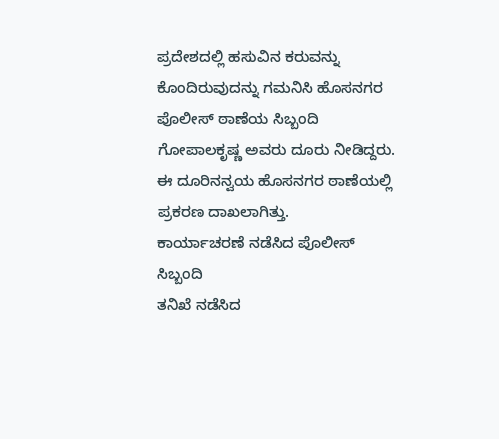ಪ್ರದೇಶದಲ್ಲಿ ಹಸುವಿನ ಕರುವನ್ನು ಕೊಂದಿರುವುದನ್ನು ಗಮನಿಸಿ ಹೊಸನಗರ ಪೊಲೀಸ್ ಠಾಣೆಯ ಸಿಬ್ಬಂದಿ ಗೋಪಾಲಕೃಷ್ಣ ಅವರು ದೂರು ನೀಡಿದ್ದರು. ಈ ದೂರಿನನ್ವಯ ಹೊಸನಗರ ಠಾಣೆಯಲ್ಲಿ ಪ್ರಕರಣ ದಾಖಲಾಗಿತ್ತು.
ಕಾರ್ಯಾಚರಣೆ ನಡೆಸಿದ ಪೊಲೀಸ್ ಸಿಬ್ಬಂದಿ
ತನಿಖೆ ನಡೆಸಿದ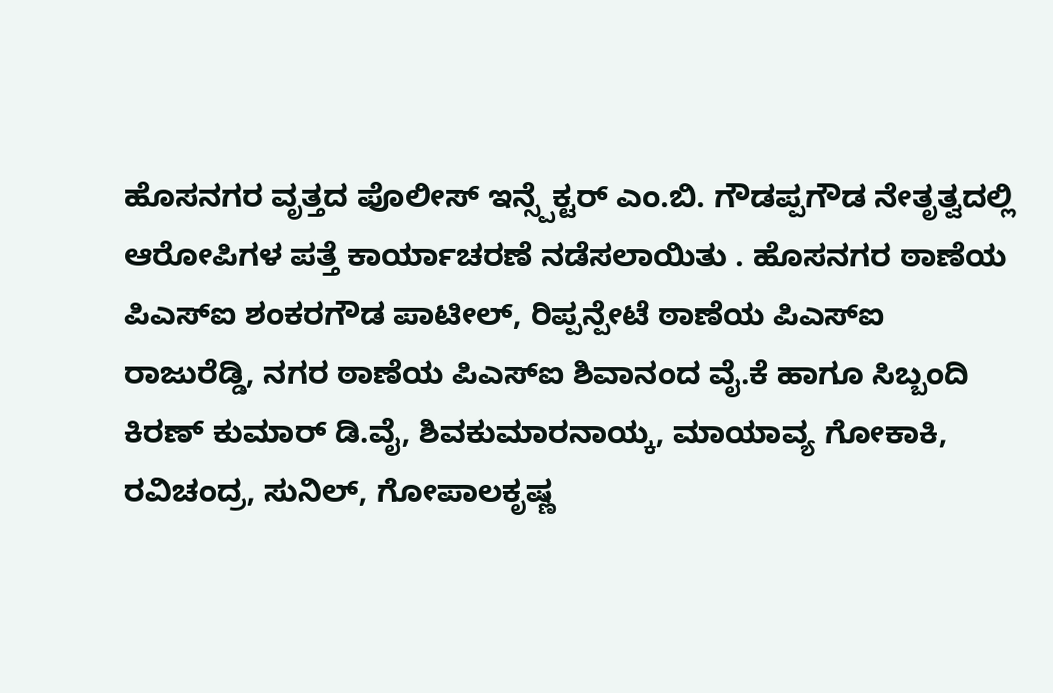ಹೊಸನಗರ ವೃತ್ತದ ಪೊಲೀಸ್ ಇನ್ಸ್ಪೆಕ್ಟರ್ ಎಂ.ಬಿ. ಗೌಡಪ್ಪಗೌಡ ನೇತೃತ್ವದಲ್ಲಿ ಆರೋಪಿಗಳ ಪತ್ತೆ ಕಾರ್ಯಾಚರಣೆ ನಡೆಸಲಾಯಿತು . ಹೊಸನಗರ ಠಾಣೆಯ ಪಿಎಸ್ಐ ಶಂಕರಗೌಡ ಪಾಟೀಲ್, ರಿಪ್ಪನ್ಪೇಟೆ ಠಾಣೆಯ ಪಿಎಸ್ಐ ರಾಜುರೆಡ್ಡಿ, ನಗರ ಠಾಣೆಯ ಪಿಎಸ್ಐ ಶಿವಾನಂದ ವೈ.ಕೆ ಹಾಗೂ ಸಿಬ್ಬಂದಿ ಕಿರಣ್ ಕುಮಾರ್ ಡಿ.ವೈ, ಶಿವಕುಮಾರನಾಯ್ಕ, ಮಾಯಾವ್ಯ ಗೋಕಾಕಿ, ರವಿಚಂದ್ರ, ಸುನಿಲ್, ಗೋಪಾಲಕೃಷ್ಣ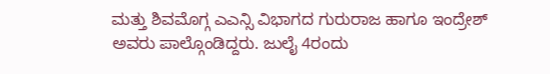ಮತ್ತು ಶಿವಮೊಗ್ಗ ಎಎನ್ಸಿ ವಿಭಾಗದ ಗುರುರಾಜ ಹಾಗೂ ಇಂದ್ರೇಶ್ ಅವರು ಪಾಲ್ಗೊಂಡಿದ್ದರು. ಜುಲೈ 4ರಂದು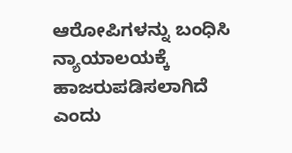ಆರೋಪಿಗಳನ್ನು ಬಂಧಿಸಿ ನ್ಯಾಯಾಲಯಕ್ಕೆ ಹಾಜರುಪಡಿಸಲಾಗಿದೆ ಎಂದು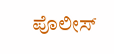ಪೊಲೀಸ್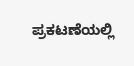ಪ್ರಕಟಣೆಯಲ್ಲಿ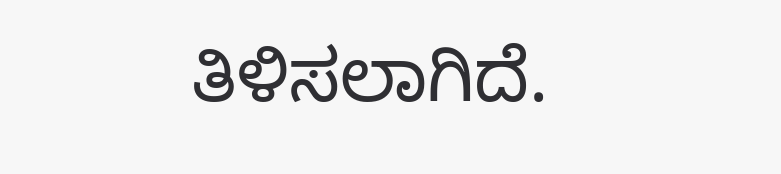ತಿಳಿಸಲಾಗಿದೆ.